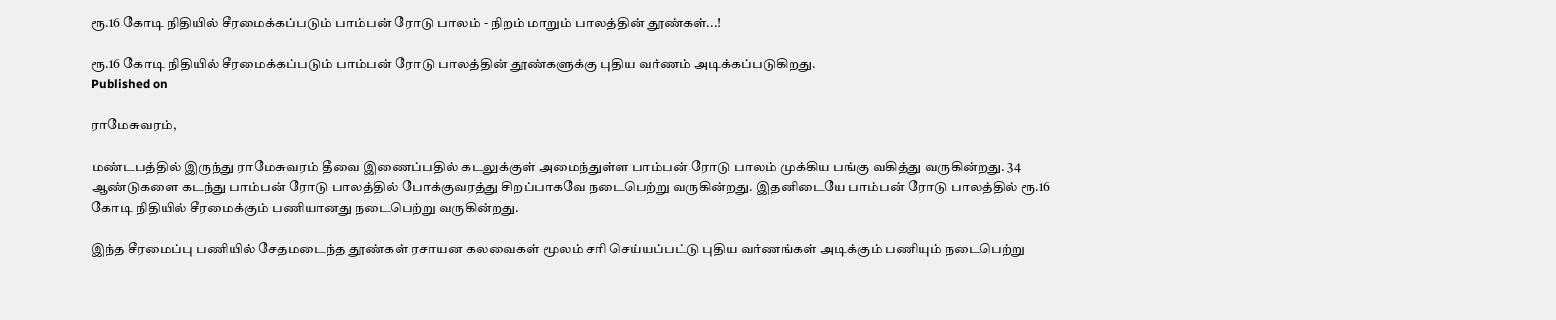ரூ.16 கோடி நிதியில் சீரமைக்கப்படும் பாம்பன் ரோடு பாலம் - நிறம் மாறும் பாலத்தின் தூண்கள்...!

ரூ.16 கோடி நிதியில் சீரமைக்கப்படும் பாம்பன் ரோடு பாலத்தின் தூண்களுக்கு புதிய வர்ணம் அடிக்கப்படுகிறது.
Published on

ராமேசுவரம்,

மண்டபத்தில் இருந்து ராமேசுவரம் தீவை இணைப்பதில் கடலுக்குள் அமைந்துள்ள பாம்பன் ரோடு பாலம் முக்கிய பங்கு வகித்து வருகின்றது. 34 ஆண்டுகளை கடந்து பாம்பன் ரோடு பாலத்தில் போக்குவரத்து சிறப்பாகவே நடைபெற்று வருகின்றது. இதனிடையே பாம்பன் ரோடு பாலத்தில் ரூ.16 கோடி நிதியில் சீரமைக்கும் பணியானது நடைபெற்று வருகின்றது.

இந்த சீரமைப்பு பணியில் சேதமடைந்த தூண்கள் ரசாயன கலவைகள் மூலம் சரி செய்யப்பட்டு புதிய வர்ணங்கள் அடிக்கும் பணியும் நடைபெற்று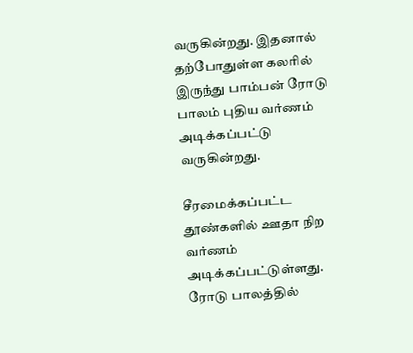வருகின்றது. இதனால் தற்போதுள்ள கலரில் இருந்து பாம்பன் ரோடு பாலம் புதிய வர்ணம் அடிக்கப்பட்டு வருகின்றது.

சீரமைக்கப்பட்ட தூண்களில் ஊதா நிற வர்ணம் அடிக்கப்பட்டுள்ளது. ரோடு பாலத்தில்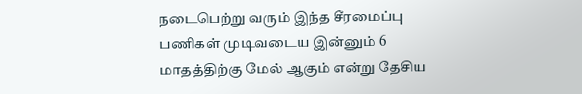நடைபெற்று வரும் இந்த சீரமைப்பு பணிகள் முடிவடைய இன்னும் 6 மாதத்திற்கு மேல் ஆகும் என்று தேசிய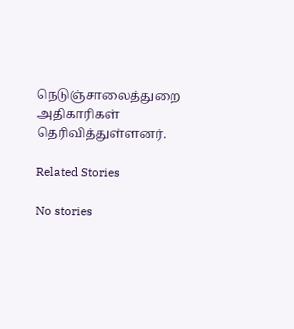நெடுஞ்சாலைத்துறை அதிகாரிகள் தெரிவித்துள்ளனர்.

Related Stories

No stories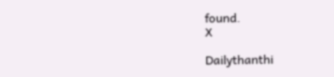found.
X

Dailythanthi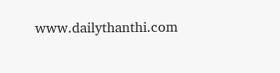www.dailythanthi.com